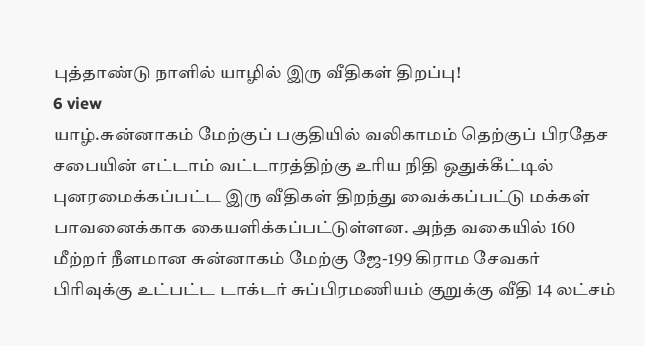புத்தாண்டு நாளில் யாழில் இரு வீதிகள் திறப்பு!
6 view
யாழ்.சுன்னாகம் மேற்குப் பகுதியில் வலிகாமம் தெற்குப் பிரதேச சபையின் எட்டாம் வட்டாரத்திற்கு உரிய நிதி ஒதுக்கீட்டில் புனரமைக்கப்பட்ட இரு வீதிகள் திறந்து வைக்கப்பட்டு மக்கள் பாவனைக்காக கையளிக்கப்பட்டுள்ளன. அந்த வகையில் 160 மீற்றர் நீளமான சுன்னாகம் மேற்கு ஜே-199 கிராம சேவகர் பிரிவுக்கு உட்பட்ட டாக்டர் சுப்பிரமணியம் குறுக்கு வீதி 14 லட்சம்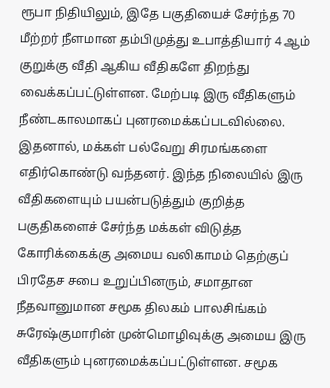ரூபா நிதியிலும், இதே பகுதியைச் சேர்ந்த 70 மீற்றர் நீளமான தம்பிமுத்து உபாத்தியார் 4 ஆம் குறுக்கு வீதி ஆகிய வீதிகளே திறந்து வைக்கப்பட்டுள்ளன. மேற்படி இரு வீதிகளும் நீண்டகாலமாகப் புனரமைக்கப்படவில்லை. இதனால், மக்கள் பல்வேறு சிரமங்களை எதிர்கொண்டு வந்தனர். இந்த நிலையில் இரு வீதிகளையும் பயன்படுத்தும் குறித்த பகுதிகளைச் சேர்ந்த மக்கள் விடுத்த கோரிக்கைக்கு அமைய வலிகாமம் தெற்குப் பிரதேச சபை உறுப்பினரும், சமாதான நீதவானுமான சமூக திலகம் பாலசிங்கம் சுரேஷ்குமாரின் முன்மொழிவுக்கு அமைய இரு வீதிகளும் புனரமைக்கப்பட்டுள்ளன. சமூக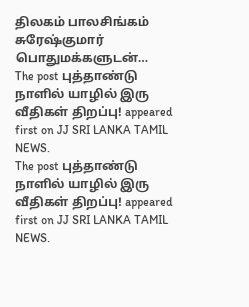திலகம் பாலசிங்கம் சுரேஷ்குமார் பொதுமக்களுடன்…
The post புத்தாண்டு நாளில் யாழில் இரு வீதிகள் திறப்பு! appeared first on JJ SRI LANKA TAMIL NEWS.
The post புத்தாண்டு நாளில் யாழில் இரு வீதிகள் திறப்பு! appeared first on JJ SRI LANKA TAMIL NEWS.